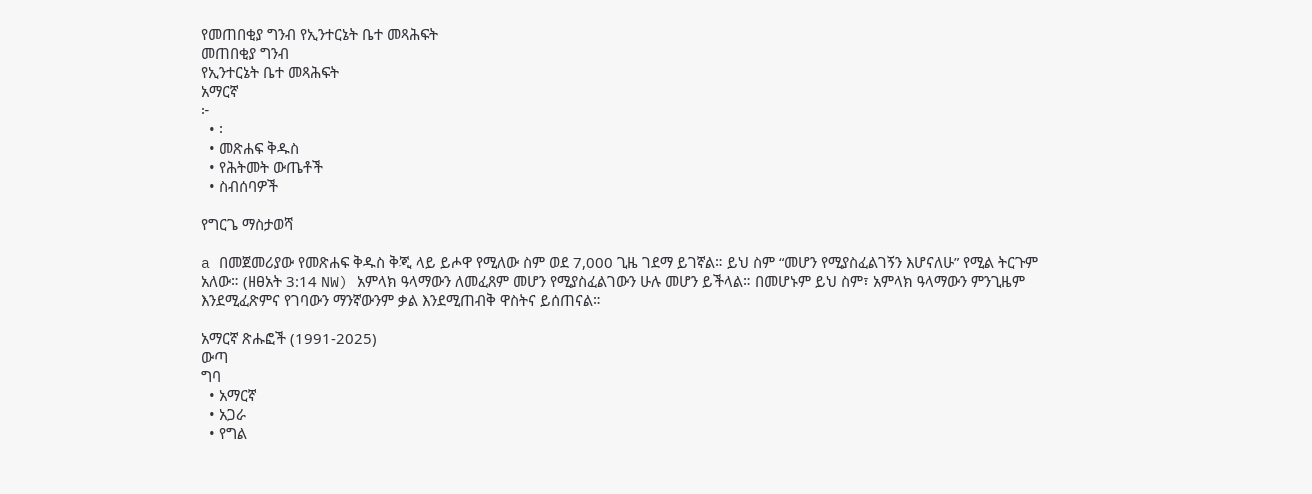የመጠበቂያ ግንብ የኢንተርኔት ቤተ መጻሕፍት
መጠበቂያ ግንብ
የኢንተርኔት ቤተ መጻሕፍት
አማርኛ
፦
  • ፡
  • መጽሐፍ ቅዱስ
  • የሕትመት ውጤቶች
  • ስብሰባዎች

የግርጌ ማስታወሻ

a በመጀመሪያው የመጽሐፍ ቅዱስ ቅጂ ላይ ይሖዋ የሚለው ስም ወደ 7,000 ጊዜ ገደማ ይገኛል። ይህ ስም “መሆን የሚያስፈልገኝን እሆናለሁ” የሚል ትርጉም አለው። (ዘፀአት 3:14 NW) አምላክ ዓላማውን ለመፈጸም መሆን የሚያስፈልገውን ሁሉ መሆን ይችላል። በመሆኑም ይህ ስም፣ አምላክ ዓላማውን ምንጊዜም እንደሚፈጽምና የገባውን ማንኛውንም ቃል እንደሚጠብቅ ዋስትና ይሰጠናል።

አማርኛ ጽሑፎች (1991-2025)
ውጣ
ግባ
  • አማርኛ
  • አጋራ
  • የግል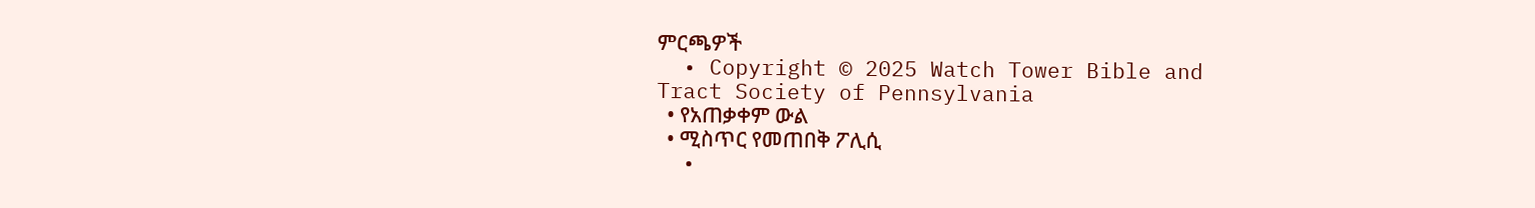ምርጫዎች
  • Copyright © 2025 Watch Tower Bible and Tract Society of Pennsylvania
  • የአጠቃቀም ውል
  • ሚስጥር የመጠበቅ ፖሊሲ
  •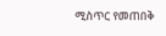ሚስጥር የመጠበቅ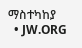ማስተካከያ
  • JW.ORG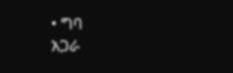• ግባ
አጋራ